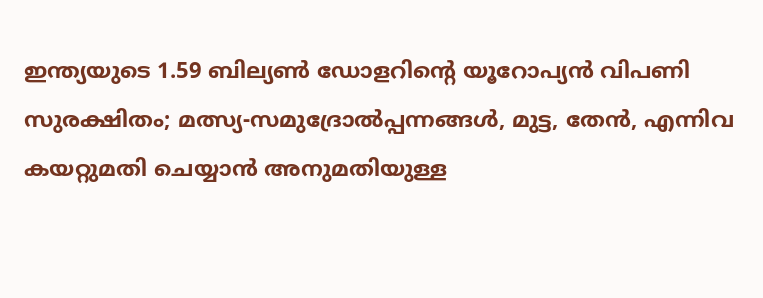ഇന്ത്യയുടെ 1.59 ബില്യൺ ഡോളറിന്റെ യൂറോപ്യൻ വിപണി സുരക്ഷിതം; മത്സ്യ-സമുദ്രോല്‍പ്പന്നങ്ങള്‍, മുട്ട, തേന്‍, എന്നിവ കയറ്റുമതി ചെയ്യാന്‍ അനുമതിയുള്ള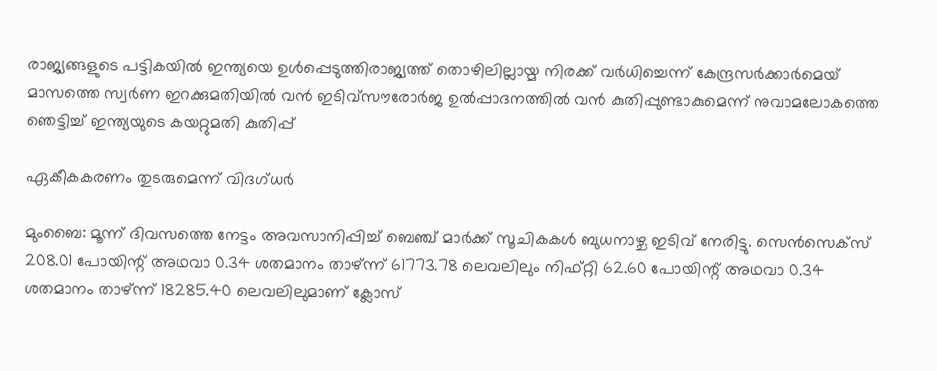രാജ്യങ്ങളുടെ പട്ടികയില്‍ ഇന്ത്യയെ ഉള്‍പ്പെടുത്തിരാജ്യത്ത് തൊഴിലില്ലായ്മ നിരക്ക് വർധിച്ചെന്ന് കേന്ദ്രസർക്കാർമെയ് മാസത്തെ സ്വർണ ഇറക്കുമതിയില്‍ വന്‍ ഇടിവ്സൗരോർജ ഉൽപ്പാദനത്തിൽ വൻ കുതിപ്പുണ്ടാകുമെന്ന് നുവാമലോകത്തെ ഞെട്ടിച്ച് ഇന്ത്യയുടെ കയറ്റുമതി കുതിപ്പ്

ഏകീകകരണം തുടരുമെന്ന് വിദഗ്ധര്‍

മുംബൈ: മൂന്ന് ദിവസത്തെ നേട്ടം അവസാനിപ്പിച്ച് ബെഞ്ച് മാര്‍ക്ക് സൂചികകള്‍ ബുധനാഴ്ച ഇടിവ് നേരിട്ടു. സെന്‍സെക്‌സ് 208.01 പോയിന്റ് അഥവാ 0.34 ശതമാനം താഴ്ന്ന് 61773.78 ലെവലിലും നിഫ്റ്റി 62.60 പോയിന്റ് അഥവാ 0.34 ശതമാനം താഴ്ന്ന് 18285.40 ലെവലിലുമാണ് ക്ലോസ്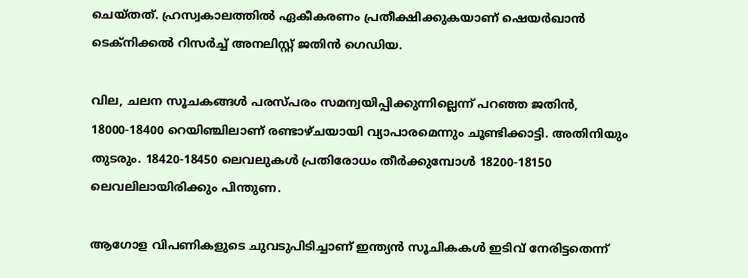ചെയ്തത്. ഹ്രസ്വകാലത്തില്‍ ഏകീകരണം പ്രതീക്ഷിക്കുകയാണ് ഷെയര്‍ഖാന്‍ ടെക്‌നിക്കല്‍ റിസര്‍ച്ച് അനലിസ്റ്റ് ജതിന്‍ ഗെഡിയ.

വില, ചലന സൂചകങ്ങള്‍ പരസ്പരം സമന്വയിപ്പിക്കുന്നില്ലെന്ന് പറഞ്ഞ ജതിന്‍, 18000-18400 റെയിഞ്ചിലാണ് രണ്ടാഴ്ചയായി വ്യാപാരമെന്നും ചൂണ്ടിക്കാട്ടി. അതിനിയും തുടരും. 18420-18450 ലെവലുകള്‍ പ്രതിരോധം തീര്‍ക്കുമ്പോള്‍ 18200-18150 ലെവലിലായിരിക്കും പിന്തുണ.

ആഗോള വിപണികളുടെ ചുവടുപിടിച്ചാണ് ഇന്ത്യന്‍ സൂചികകള്‍ ഇടിവ് നേരിട്ടതെന്ന്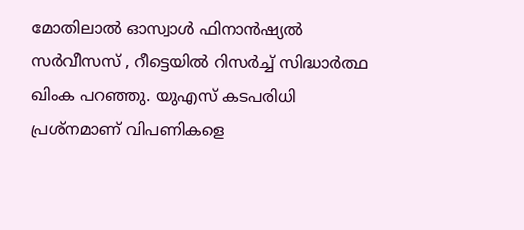മോതിലാല്‍ ഓസ്വാള്‍ ഫിനാന്‍ഷ്യല്‍ സര്‍വീസസ് , റീട്ടെയില്‍ റിസര്‍ച്ച് സിദ്ധാര്‍ത്ഥ ഖിംക പറഞ്ഞു. യുഎസ് കടപരിധി പ്രശ്‌നമാണ് വിപണികളെ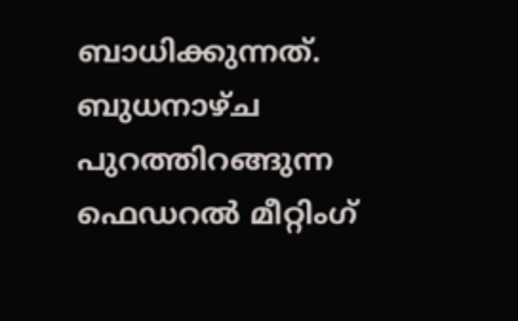ബാധിക്കുന്നത്. ബുധനാഴ്ച പുറത്തിറങ്ങുന്ന ഫെഡറല്‍ മീറ്റിംഗ്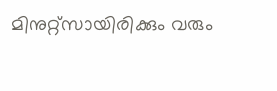മിനുറ്റ്‌സായിരിക്കും വരും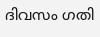ദിവസം ഗതി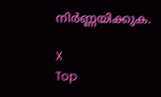നിര്‍ണ്ണയിക്കുക.

X
Top